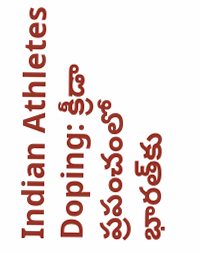Indian Athletes Doping: క్రీడా ప్రపంచంలో భారత్‌కు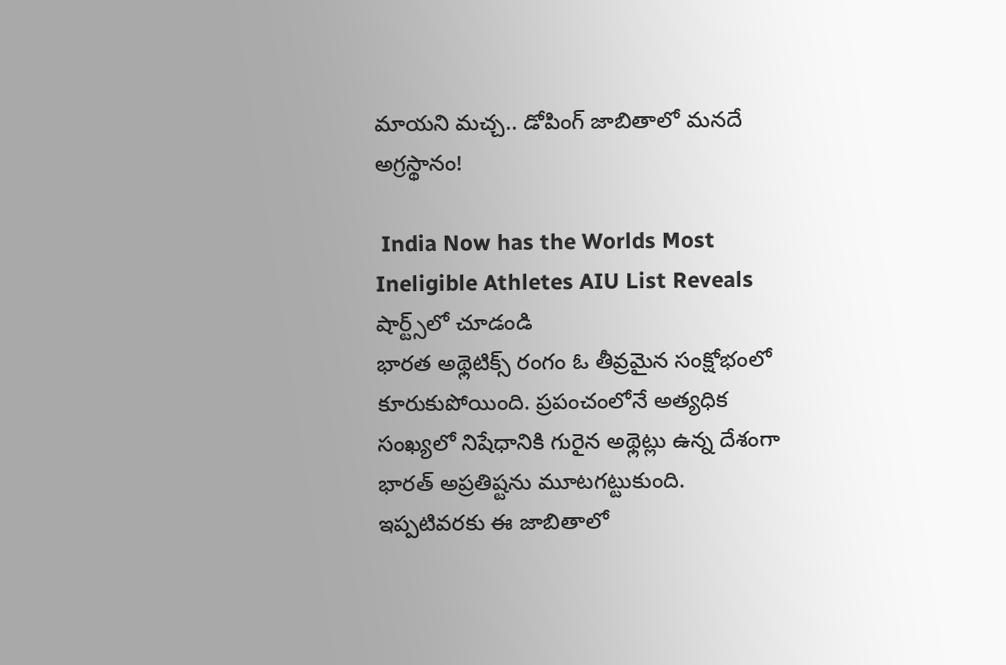మాయని మచ్చ.. డోపింగ్ జాబితాలో మనదే అగ్రస్థానం!

 India Now has the Worlds Most Ineligible Athletes AIU List Reveals
షార్ట్స్‌లో చూడండి
భారత అథ్లెటిక్స్ రంగం ఓ తీవ్రమైన సంక్షోభంలో కూరుకుపోయింది. ప్రపంచంలోనే అత్యధిక సంఖ్యలో నిషేధానికి గురైన అథ్లెట్లు ఉన్న దేశంగా భారత్ అప్రతిష్టను మూటగట్టుకుంది. ఇప్పటివరకు ఈ జాబితాలో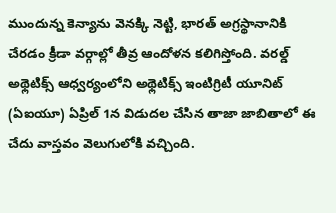ముందున్న కెన్యాను వెనక్కి నెట్టి, భారత్ అగ్రస్థానానికి చేరడం క్రీడా వర్గాల్లో తీవ్ర ఆందోళన కలిగిస్తోంది. వరల్డ్ అథ్లెటిక్స్ ఆధ్వర్యంలోని అథ్లెటిక్స్ ఇంటిగ్రిటీ యూనిట్ (ఏఐయూ) ఏప్రిల్ 1న విడుదల చేసిన తాజా జాబితాలో ఈ చేదు వాస్తవం వెలుగులోకి వచ్చింది.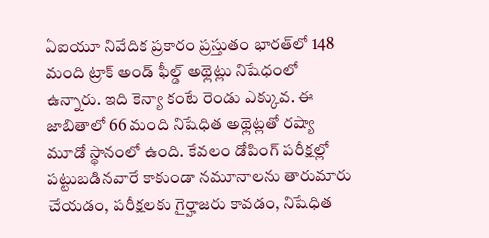ఏఐయూ నివేదిక ప్రకారం ప్రస్తుతం భారత్‌లో 148 మంది ట్రాక్ అండ్ ఫీల్డ్ అథ్లెట్లు నిషేధంలో ఉన్నారు. ఇది కెన్యా కంటే రెండు ఎక్కువ. ఈ జాబితాలో 66 మంది నిషేధిత అథ్లెట్లతో రష్యా మూడో స్థానంలో ఉంది. కేవలం డోపింగ్ పరీక్షల్లో పట్టుబడినవారే కాకుండా నమూనాలను తారుమారు చేయడం, పరీక్షలకు గైర్హాజరు కావడం, నిషేధిత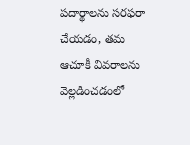పదార్థాలను సరఫరా చేయడం, తమ ఆచూకీ వివరాలను వెల్లడించడంలో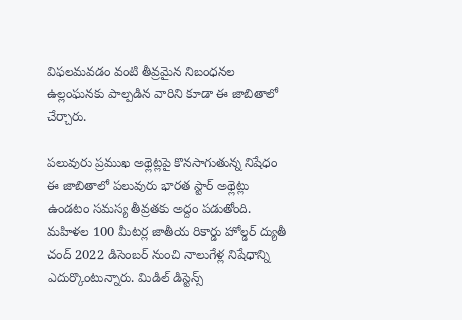విఫలమవడం వంటి తీవ్రమైన నిబంధనల ఉల్లంఘనకు పాల్పడిన వారిని కూడా ఈ జాబితాలో చేర్చారు.

పలువురు ప్రముఖ అథ్లెట్లపై కొనసాగుతున్న‌ నిషేధం
ఈ జాబితాలో పలువురు భారత స్టార్ అథ్లెట్లు ఉండటం సమస్య తీవ్రతకు అద్దం పడుతోంది. మహిళల 100 మీటర్ల జాతీయ రికార్డు హోల్డర్ ద్యుతీ చంద్ 2022 డిసెంబర్ నుంచి నాలుగేళ్ల నిషేధాన్ని ఎదుర్కొంటున్నారు. మిడిల్ డిస్టెన్స్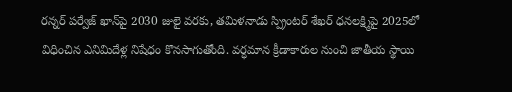రన్నర్ పర్వేజ్ ఖాన్‌పై 2030 జులై వరకు, తమిళనాడు స్ప్రింటర్ శేఖర్ ధనలక్ష్మిపై 2025లో విధించిన ఎనిమిదేళ్ల నిషేధం కొనసాగుతోంది. వర్ధమాన క్రీడాకారుల నుంచి జాతీయ స్థాయి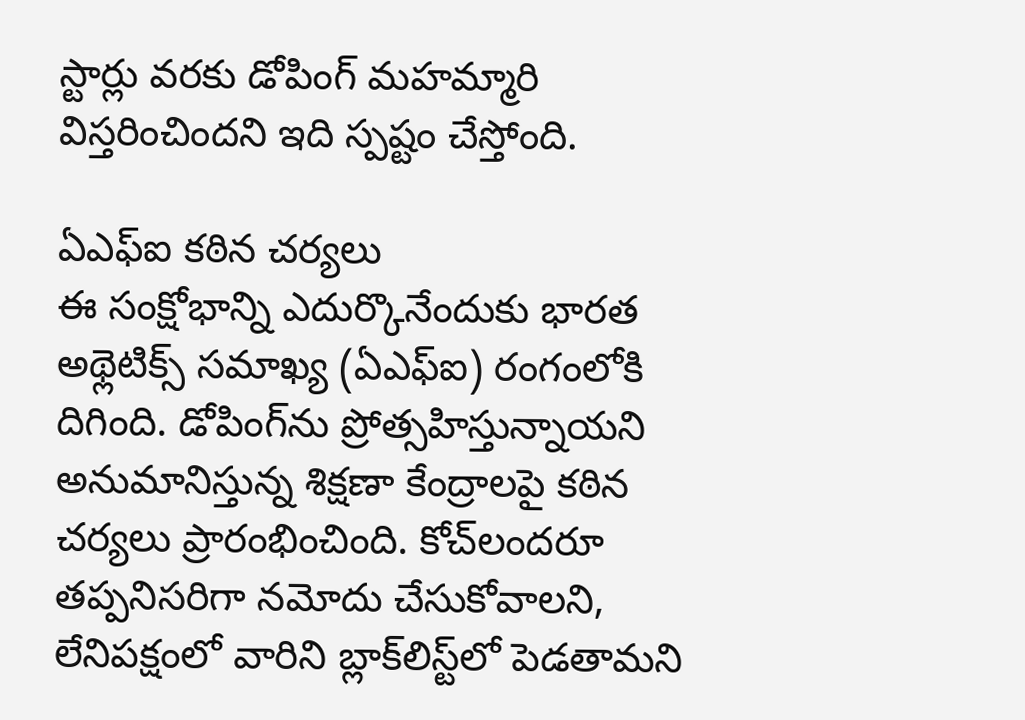స్టార్లు వరకు డోపింగ్ మహమ్మారి విస్తరించిందని ఇది స్పష్టం చేస్తోంది.

ఏఎఫ్ఐ కఠిన చర్యలు
ఈ సంక్షోభాన్ని ఎదుర్కొనేందుకు భారత అథ్లెటిక్స్ సమాఖ్య (ఏఎఫ్ఐ) రంగంలోకి దిగింది. డోపింగ్‌ను ప్రోత్సహిస్తున్నాయని అనుమానిస్తున్న శిక్షణా కేంద్రాలపై కఠిన చర్యలు ప్రారంభించింది. కోచ్‌లందరూ తప్పనిసరిగా నమోదు చేసుకోవాలని, లేనిపక్షంలో వారిని బ్లాక్‌లిస్ట్‌లో పెడతామని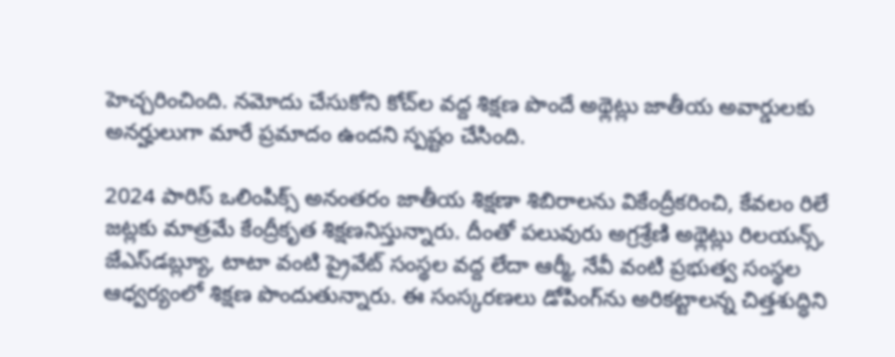హెచ్చరించింది. నమోదు చేసుకోని కోచ్‌ల వద్ద శిక్షణ పొందే అథ్లెట్లు జాతీయ అవార్డులకు అనర్హులుగా మారే ప్రమాదం ఉందని స్పష్టం చేసింది.

2024 పారిస్ ఒలింపిక్స్ అనంతరం జాతీయ శిక్షణా శిబిరాలను వికేంద్రీకరించి, కేవలం రిలే జట్లకు మాత్రమే కేంద్రీకృత శిక్షణనిస్తున్నారు. దీంతో పలువురు అగ్రశ్రేణి అథ్లెట్లు రిలయన్స్, జేఎస్‌డబ్ల్యూ, టాటా వంటి ప్రైవేట్ సంస్థల వద్ద లేదా ఆర్మీ, నేవీ వంటి ప్రభుత్వ సంస్థల ఆధ్వర్యంలో శిక్షణ పొందుతున్నారు. ఈ సంస్కరణలు డోపింగ్‌ను అరికట్టాలన్న చిత్తశుద్ధిని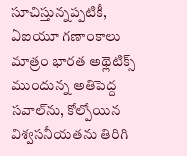సూచిస్తున్నప్పటికీ, ఏఐయూ గణాంకాలు మాత్రం భారత అథ్లెటిక్స్ ముందున్న అతిపెద్ద సవాల్‌ను, కోల్పోయిన విశ్వసనీయతను తిరిగి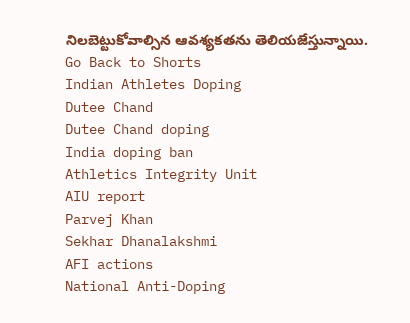నిలబెట్టుకోవాల్సిన ఆవశ్యకతను తెలియజేస్తున్నాయి.
Go Back to Shorts
Indian Athletes Doping
Dutee Chand
Dutee Chand doping
India doping ban
Athletics Integrity Unit
AIU report
Parvej Khan
Sekhar Dhanalakshmi
AFI actions
National Anti-Doping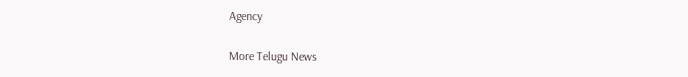Agency

More Telugu News